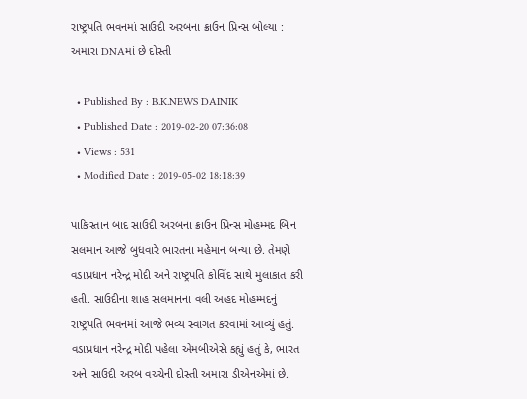રાષ્ટ્રપતિ ભવનમાં સાઉદી અરબના ક્રાઉન પ્રિન્સ બોલ્યા : અમારા DNAમાં છે દોસ્તી

  • Published By : B.K.NEWS DAINIK
  • Published Date : 2019-02-20 07:36:08
  • Views : 531
  • Modified Date : 2019-05-02 18:18:39

પાકિસ્તાન બાદ સાઉદી અરબના ક્રાઉન પ્રિન્સ મોહમ્મદ બિન સલમાન આજે બુધવારે ભારતના મહેમાન બન્યા છે. તેમણે વડાપ્રધાન નરેન્દ્ર મોદી અને રાષ્ટ્રપતિ કોવિંદ સાથે મુલાકાત કરી હતી. સાઉદીના શાહ સલમાનના વલી અહદ મોહમ્મદનું રાષ્ટ્રપતિ ભવનમાં આજે ભવ્ય સ્વાગત કરવામાં આવ્યું હતું. વડાપ્રધાન નરેન્દ્ર મોદી પહેલા એમબીએસે કહ્યું હતું કે, ભારત અને સાઉદી અરબ વચ્ચેની દોસ્તી અમારા ડીએનએમાં છે.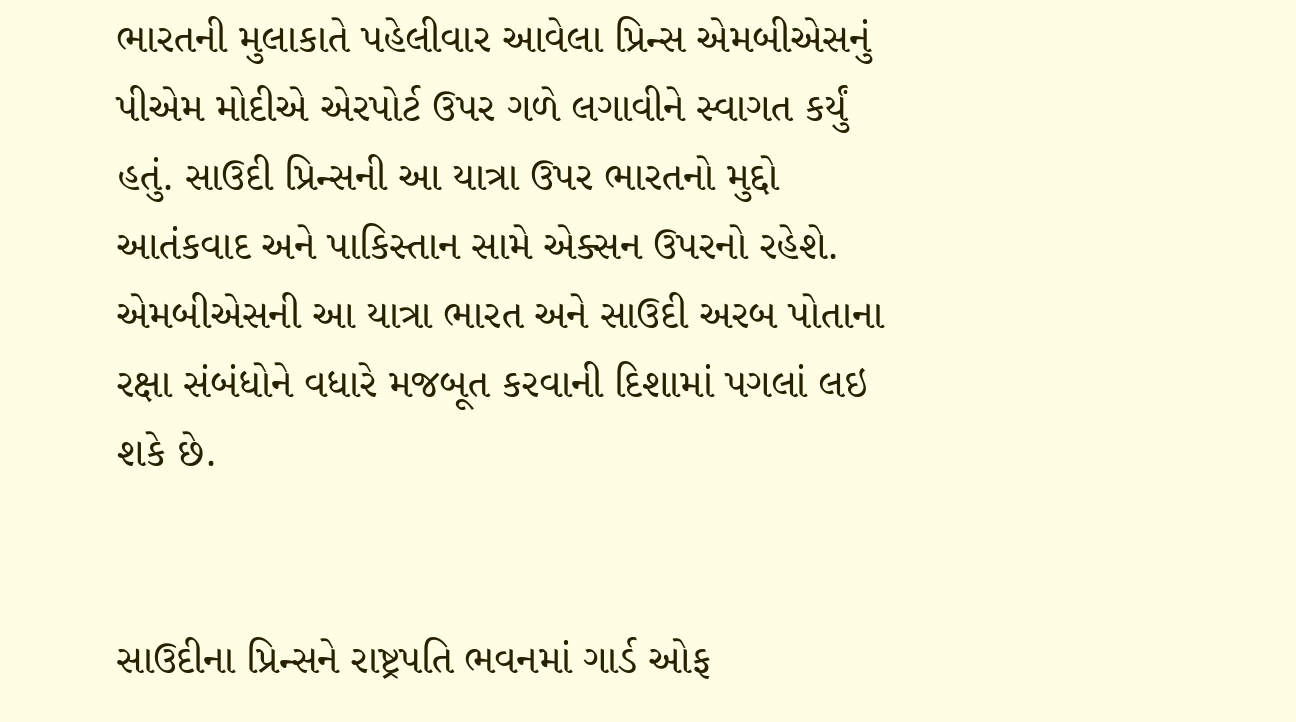ભારતની મુલાકાતે પહેલીવાર આવેલા પ્રિન્સ એમબીએસનું પીએમ મોદીએ એરપોર્ટ ઉપર ગળે લગાવીને સ્વાગત કર્યું હતું. સાઉદી પ્રિન્સની આ યાત્રા ઉપર ભારતનો મુદ્દો આતંકવાદ અને પાકિસ્તાન સામે એક્સન ઉપરનો રહેશે. એમબીએસની આ યાત્રા ભારત અને સાઉદી અરબ પોતાના રક્ષા સંબંધોને વધારે મજબૂત કરવાની દિશામાં પગલાં લઇ શકે છે.


સાઉદીના પ્રિન્સને રાષ્ટ્રપતિ ભવનમાં ગાર્ડ ઓફ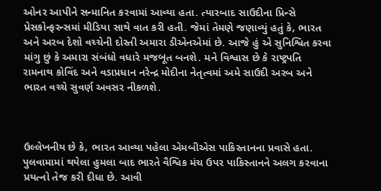ઓનર આપીને સન્માનિત કરવામાં આવ્યા હતા. ત્યારબાદ સાઉદીના પ્રિન્સે પ્રેસકોન્ફરન્સમાં મીડિયા સાથે વાત કરી હતી. જેમાં તેમણે જણાવ્યું હતું કે, ભારત અને અરબ દેશો વચ્ચેની દોસ્તી અમારા ડીએનએમાં છે. આજે હું એ સુનિશ્વિત કરવા માંગુ છું કે અમારા સંબંધો વધારે મજબૂત બનશે. મને વિશ્વાસ છે કે રાષ્ટ્રપતિ રામનાથ કોવિંદ અને વડાપ્રધાન નરેન્દ્ર મોદીના નેતૃત્વમાં અમે સાઉદી અરબ અને ભારત વચ્ચે સુવર્ણ અવસર નીકળશે.



ઉલ્લેખનીય છે કે, ભારત આવ્યા પહેલા એમબીએસ પાકિસ્તાનના પ્રવાસે હતા. પુલવામામાં થયેલા હુમલા બાદ ભારતે વૈશ્વિક મંચ ઉપર પાકિસ્તાનને અલગ કરવાના પ્રયત્નો તેજ કરી દીધા છે. આવી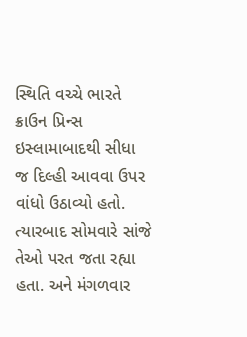સ્થિતિ વચ્ચે ભારતે ક્રાઉન પ્રિન્સ ઇસ્લામાબાદથી સીધા જ દિલ્હી આવવા ઉપર વાંધો ઉઠાવ્યો હતો. ત્યારબાદ સોમવારે સાંજે તેઓ પરત જતા રહ્યા હતા. અને મંગળવાર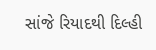સાંજે રિયાદથી દિલ્હી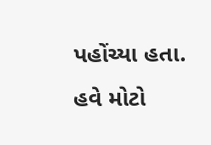પહોંચ્યા હતા. હવે મોટો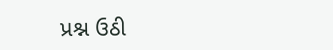પ્રશ્ન ઉઠી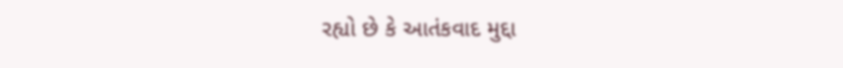રહ્યો છે કે આતંકવાદ મુદ્દા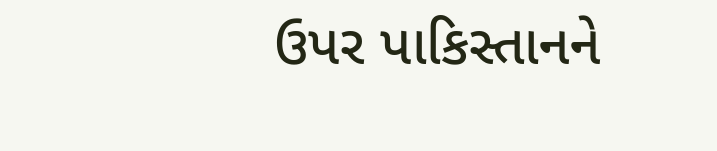ઉપર પાકિસ્તાનને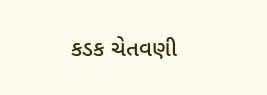કડક ચેતવણી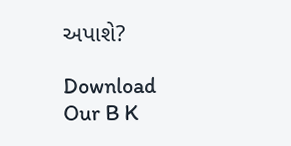અપાશે?

Download Our B K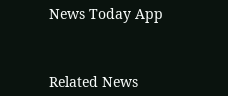News Today App



Related News